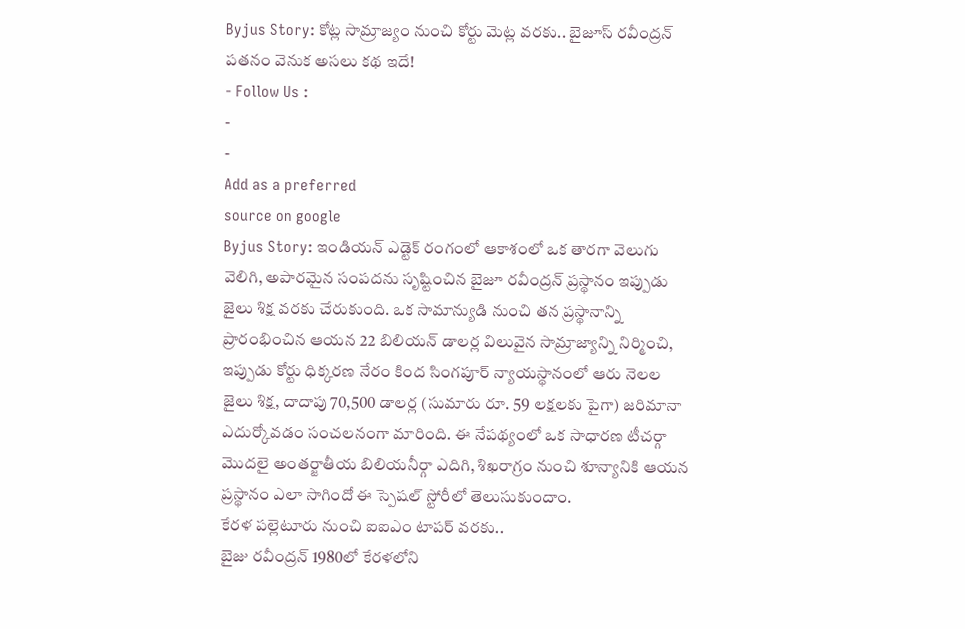Byjus Story: కోట్ల సామ్రాజ్యం నుంచి కోర్టు మెట్ల వరకు.. బైజూస్ రవీంద్రన్ పతనం వెనుక అసలు కథ ఇదే!
- Follow Us :
-
-
Add as a preferred
source on google
Byjus Story: ఇండియన్ ఎడ్టెక్ రంగంలో ఆకాశంలో ఒక తారగా వెలుగు వెలిగి, అపారమైన సంపదను సృష్టించిన బైజూ రవీంద్రన్ ప్రస్థానం ఇప్పుడు జైలు శిక్ష వరకు చేరుకుంది. ఒక సామాన్యుడి నుంచి తన ప్రస్థానాన్ని ప్రారంభించిన ఆయన 22 బిలియన్ డాలర్ల విలువైన సామ్రాజ్యాన్ని నిర్మించి, ఇప్పుడు కోర్టు ధిక్కరణ నేరం కింద సింగపూర్ న్యాయస్థానంలో ఆరు నెలల జైలు శిక్ష, దాదాపు 70,500 డాలర్ల (సుమారు రూ. 59 లక్షలకు పైగా) జరిమానా ఎదుర్కోవడం సంచలనంగా మారింది. ఈ నేపథ్యంలో ఒక సాధారణ టీచర్గా మొదలై అంతర్జాతీయ బిలియనీర్గా ఎదిగి, శిఖరాగ్రం నుంచి శూన్యానికి ఆయన ప్రస్థానం ఎలా సాగిందో ఈ స్పెషల్ స్టోరీలో తెలుసుకుందాం.
కేరళ పల్లెటూరు నుంచి ఐఐఎం టాపర్ వరకు..
బైజు రవీంద్రన్ 1980లో కేరళలోని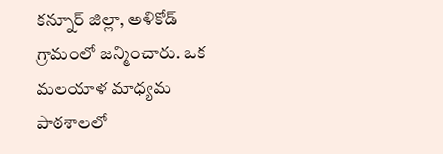కన్నూర్ జిల్లా, అళికోడ్ గ్రామంలో జన్మించారు. ఒక మలయాళ మాధ్యమ పాఠశాలలో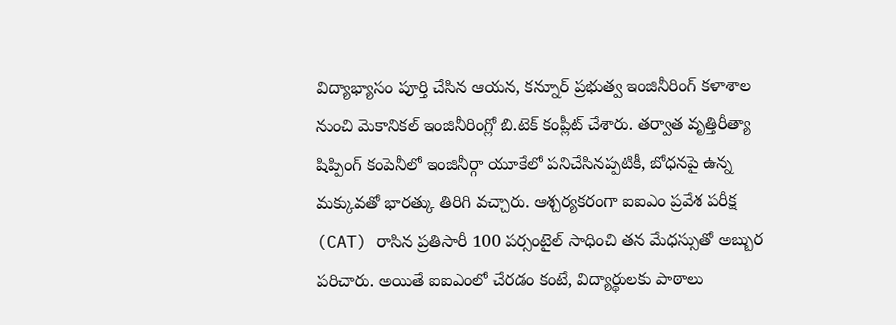విద్యాభ్యాసం పూర్తి చేసిన ఆయన, కన్నూర్ ప్రభుత్వ ఇంజినీరింగ్ కళాశాల నుంచి మెకానికల్ ఇంజినీరింగ్లో బి.టెక్ కంప్లీట్ చేశారు. తర్వాత వృత్తిరీత్యా షిప్పింగ్ కంపెనీలో ఇంజినీర్గా యూకేలో పనిచేసినప్పటికీ, బోధనపై ఉన్న మక్కువతో భారత్కు తిరిగి వచ్చారు. ఆశ్చర్యకరంగా ఐఐఎం ప్రవేశ పరీక్ష (CAT) రాసిన ప్రతిసారీ 100 పర్సంటైల్ సాధించి తన మేధస్సుతో అబ్బుర పరిచారు. అయితే ఐఐఎంలో చేరడం కంటే, విద్యార్థులకు పాఠాలు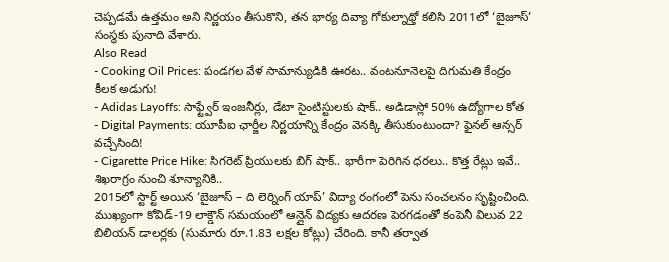చెప్పడమే ఉత్తమం అని నిర్ణయం తీసుకొని, తన భార్య దివ్యా గోకుల్నాథ్తో కలిసి 2011లో ‘బైజూస్’ సంస్థకు పునాది వేశారు.
Also Read
- Cooking Oil Prices: పండగల వేళ సామాన్యుడికి ఊరట.. వంటనూనెలపై దిగుమతి కేంద్రం కీలక అడుగు!
- Adidas Layoffs: సాఫ్ట్వేర్ ఇంజనీర్లు, డేటా సైంటిస్టులకు షాక్.. అడిడాస్లో 50% ఉద్యోగాల కోత
- Digital Payments: యూపీఐ ఛార్జీల నిర్ణయాన్ని కేంద్రం వెనక్కి తీసుకుంటుందా? ఫైనల్ ఆన్సర్ వచ్చేసింది!
- Cigarette Price Hike: సిగరెట్ ప్రియులకు బిగ్ షాక్.. భారీగా పెరిగిన ధరలు.. కొత్త రేట్లు ఇవే..
శిఖరాగ్రం నుంచి శూన్యానికి..
2015లో స్టార్ట్ అయిన ‘బైజూస్ – ది లెర్నింగ్ యాప్’ విద్యా రంగంలో పెను సంచలనం సృష్టించింది. ముఖ్యంగా కోవిడ్-19 లాక్డౌన్ సమయంలో ఆన్లైన్ విద్యకు ఆదరణ పెరగడంతో కంపెనీ విలువ 22 బిలియన్ డాలర్లకు (సుమారు రూ.1.83 లక్షల కోట్లు) చేరింది. కానీ తర్వాత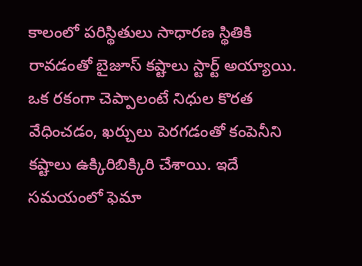కాలంలో పరిస్థితులు సాధారణ స్థితికి రావడంతో బైజూస్ కష్టాలు స్టార్ట్ అయ్యాయి. ఒక రకంగా చెప్పాలంటే నిధుల కొరత వేధించడం, ఖర్చులు పెరగడంతో కంపెనీని కష్టాలు ఉక్కిరిబిక్కిరి చేశాయి. ఇదే సమయంలో ఫెమా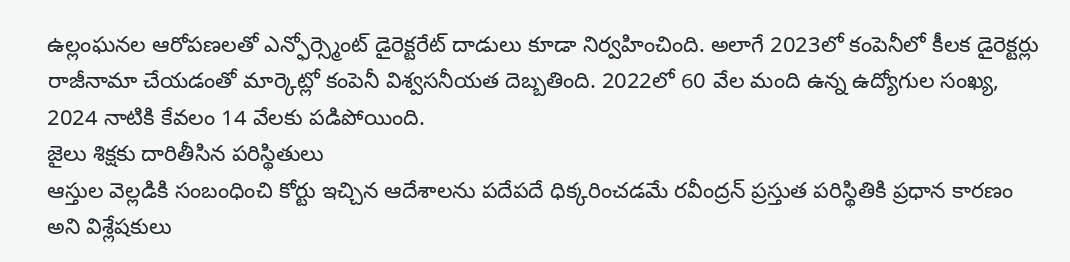ఉల్లంఘనల ఆరోపణలతో ఎన్ఫోర్స్మెంట్ డైరెక్టరేట్ దాడులు కూడా నిర్వహించింది. అలాగే 2023లో కంపెనీలో కీలక డైరెక్టర్లు రాజీనామా చేయడంతో మార్కెట్లో కంపెనీ విశ్వసనీయత దెబ్బతింది. 2022లో 60 వేల మంది ఉన్న ఉద్యోగుల సంఖ్య, 2024 నాటికి కేవలం 14 వేలకు పడిపోయింది.
జైలు శిక్షకు దారితీసిన పరిస్థితులు
ఆస్తుల వెల్లడికి సంబంధించి కోర్టు ఇచ్చిన ఆదేశాలను పదేపదే ధిక్కరించడమే రవీంద్రన్ ప్రస్తుత పరిస్థితికి ప్రధాన కారణం అని విశ్లేషకులు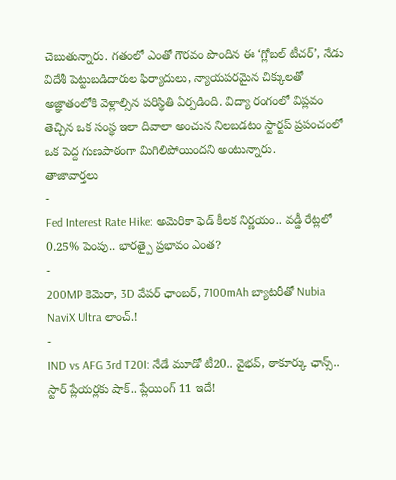చెబుతున్నారు. గతంలో ఎంతో గౌరవం పొందిన ఈ ‘గ్లోబల్ టీచర్’, నేడు విదేశీ పెట్టుబడిదారుల ఫిర్యాదులు, న్యాయపరమైన చిక్కులతో అజ్ఞాతంలోకి వెళ్లాల్సిన పరిస్థితి ఏర్పడింది. విద్యా రంగంలో విప్లవం తెచ్చిన ఒక సంస్థ ఇలా దివాలా అంచున నిలబడటం స్టార్టప్ ప్రపంచంలో ఒక పెద్ద గుణపాఠంగా మిగిలిపోయిందని అంటున్నారు.
తాజావార్తలు
-
Fed Interest Rate Hike: అమెరికా ఫెడ్ కీలక నిర్ణయం.. వడ్డీ రేట్లలో 0.25% పెంపు.. భారత్పై ప్రభావం ఎంత?
-
200MP కెమెరా, 3D వేపర్ ఛాంబర్, 7100mAh బ్యాటరీతో Nubia NaviX Ultra లాంచ్.!
-
IND vs AFG 3rd T20I: నేడే మూడో టీ20.. వైభవ్, ఠాకూర్కు ఛాన్స్.. స్టార్ ప్లేయర్లకు షాక్.. ప్లేయింగ్ 11 ఇదే!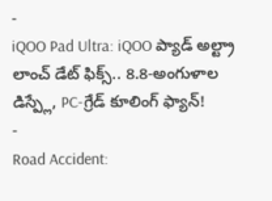-
iQOO Pad Ultra: iQOO ప్యాడ్ అల్ట్రా లాంచ్ డేట్ ఫిక్స్.. 8.8-అంగుళాల డిస్ప్లే, PC-గ్రేడ్ కూలింగ్ ఫ్యాన్!
-
Road Accident: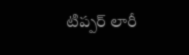టిప్పర్ లారీ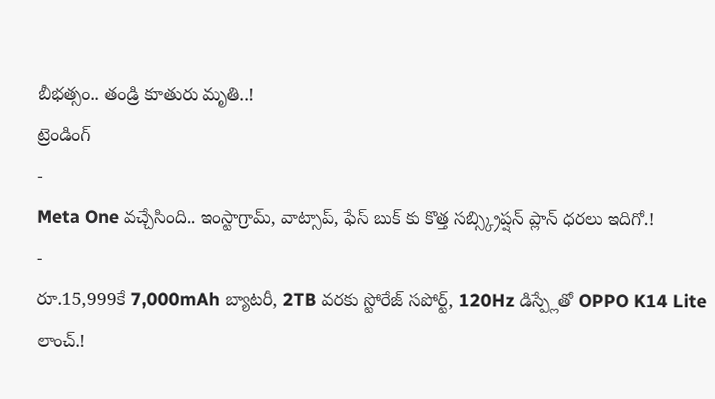బీభత్సం.. తండ్రి కూతురు మృతి..!
ట్రెండింగ్
-
Meta One వచ్చేసింది.. ఇంస్టాగ్రామ్, వాట్సాప్, ఫేస్ బుక్ కు కొత్త సబ్స్క్రిప్షన్ ప్లాన్ ధరలు ఇదిగో.!
-
రూ.15,999కే 7,000mAh బ్యాటరీ, 2TB వరకు స్టోరేజ్ సపోర్ట్, 120Hz డిస్ప్లేతో OPPO K14 Lite లాంచ్.!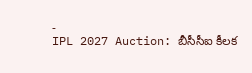-
IPL 2027 Auction: బీసీసీఐ కీలక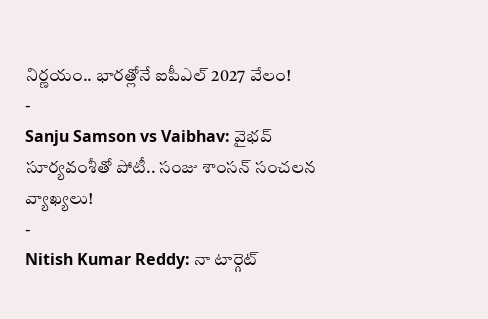నిర్ణయం.. భారత్లోనే ఐపీఎల్ 2027 వేలం!
-
Sanju Samson vs Vaibhav: వైభవ్ సూర్యవంశీతో పోటీ.. సంజు శాంసన్ సంచలన వ్యాఖ్యలు!
-
Nitish Kumar Reddy: నా టార్గెట్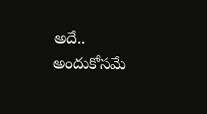అదే.. అందుకోసమే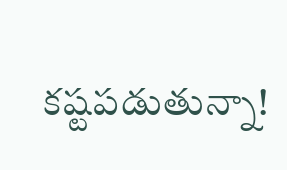కష్టపడుతున్నా!